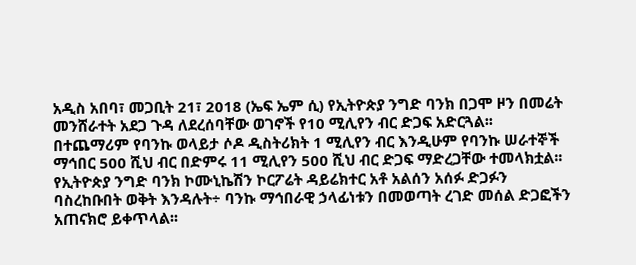አዲስ አበባ፣ መጋቢት 21፣ 2018 (ኤፍ ኤም ሲ) የኢትዮጵያ ንግድ ባንክ በጋሞ ዞን በመሬት መንሸራተት አደጋ ጉዳ ለደረሰባቸው ወገኖች የ10 ሚሊየን ብር ድጋፍ አድርጓል፡፡
በተጨማሪም የባንኩ ወላይታ ሶዶ ዲስትሪክት 1 ሚሊየን ብር እንዲሁም የባንኩ ሠራተኞች ማኅበር 500 ሺህ ብር በድምሩ 11 ሚሊየን 500 ሺህ ብር ድጋፍ ማድረጋቸው ተመላክቷል፡፡
የኢትዮጵያ ንግድ ባንክ ኮሙኒኬሽን ኮርፖሬት ዳይሬክተር አቶ አልሰን አሰፉ ድጋፉን ባስረከቡበት ወቅት እንዳሉት÷ ባንኩ ማኅበራዊ ኃላፊነቱን በመወጣት ረገድ መሰል ድጋፎችን አጠናክሮ ይቀጥላል፡፡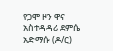የጋሞ ዞን ዋና አስተዳዳሪ ደምሴ አድማሱ (ዶ/ር)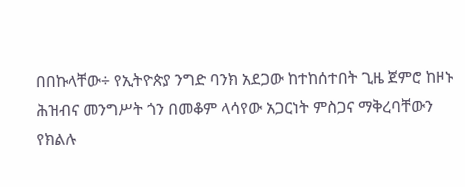በበኩላቸው÷ የኢትዮጵያ ንግድ ባንክ አደጋው ከተከሰተበት ጊዜ ጀምሮ ከዞኑ ሕዝብና መንግሥት ጎን በመቆም ላሳየው አጋርነት ምስጋና ማቅረባቸውን የክልሉ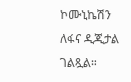ኮሙኒኬሽን ለፋና ዲጂታል ገልጿል።